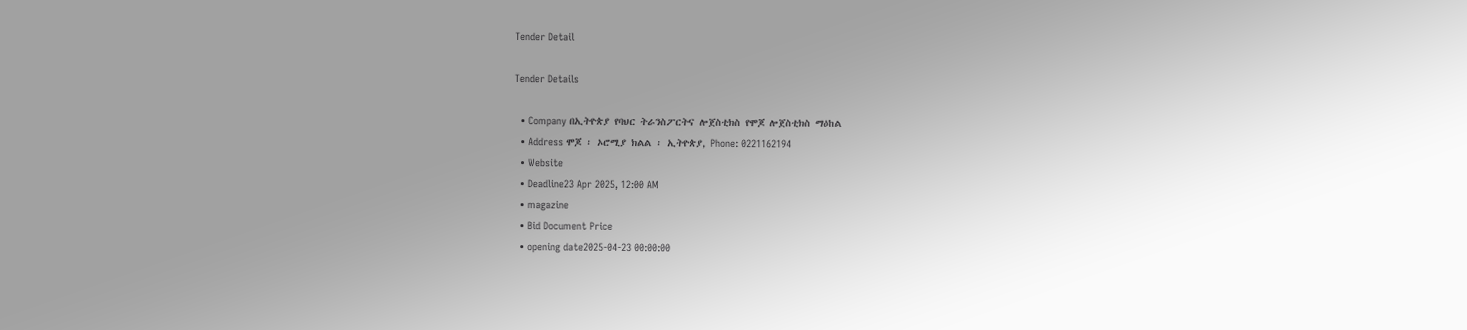Tender Detail

Tender Details

  • Company በኢትዮጵያ የባህር ትራንስፖርትና ሎጀስቲክስ የሞጆ ሎጀስቲክስ ማዕከል
  • Address ሞጆ ፡ ኦሮሚያ ክልል ፡ ኢትዮጵያ, Phone: 0221162194
  • Website
  • Deadline23 Apr 2025, 12:00 AM
  • magazine
  • Bid Document Price
  • opening date2025-04-23 00:00:00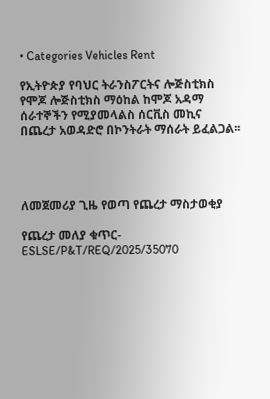• Categories Vehicles Rent

የኢትዮጵያ የባህር ትራንስፖርትና ሎጅስቲክስ የሞጆ ሎጅስቲክስ ማዕከል ከሞጆ አዳማ ሰራተኞችን የሚያመላልስ ሰርቪስ መኪና በጨረታ አወዳድሮ በኮንትራት ማሰራት ይፈልጋል፡፡




ለመጀመሪያ ጊዜ የወጣ የጨረታ ማስታወቂያ

የጨረታ መለያ ቁጥር-ESLSE/P&T/REQ/2025/35070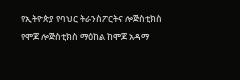የኢትዮጵያ የባህር ትራንስፖርትና ሎጅስቲክስ የሞጆ ሎጅስቲክስ ማዕከል ከሞጆ አዳማ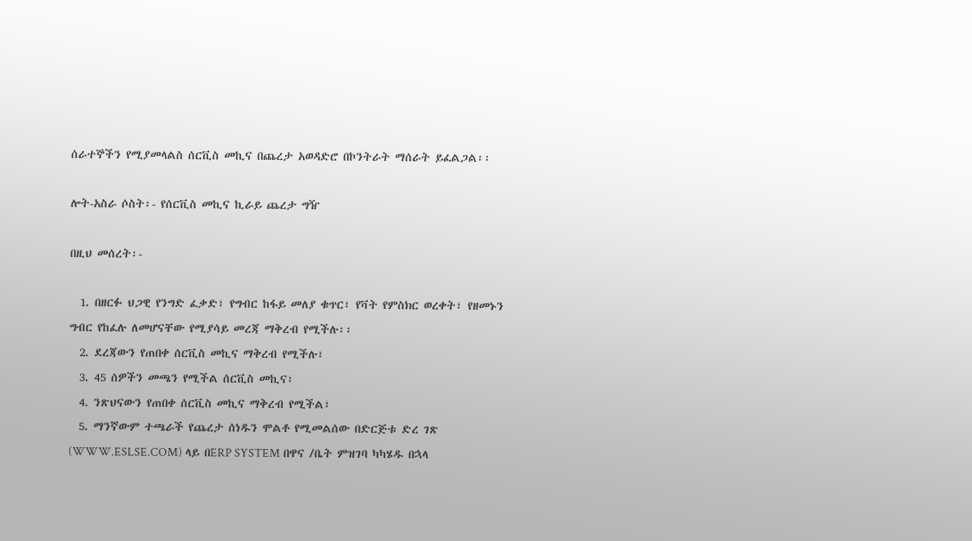ሰራተኞችን የሚያመላልስ ሰርቪስ መኪና በጨረታ አወዳድሮ በኮንትራት ማሰራት ይፈልጋል፡፡

ሎት-አስራ ሶስት፡- የሰርቪስ መኪና ኪራይ ጨረታ ግዥ

በዚህ መሰረት፡-

  1. በዘርፉ ህጋዊ የንግድ ፈቃድ፣ የግብር ከፋይ መለያ ቁጥር፣ የቫት የምስክር ወረቀት፣ የዘመኑን ግብር የከፈሉ ለመሆናቸው የሚያሳይ መረጃ ማቅረብ የሚችሉ፡፡
  2. ደረጃውን የጠበቀ ሰርቪስ መኪና ማቅረብ የሚችሉ፣
  3. 45 ሰዎችን መጫን የሚችል ሰርቪስ መኪና፣
  4. ንጽህናውን የጠበቀ ሰርቪስ መኪና ማቅረብ የሚችል፣
  5. ማንኛውም ተጫራች የጨረታ ሰነዱን ሞልቶ የሚመልሰው በድርጅቱ ድረ ገጽ (WWW.ESLSE.COM) ላይ በERP SYSTEM በዋና /ቤት ምዝገባ ካካሄዱ በኋላ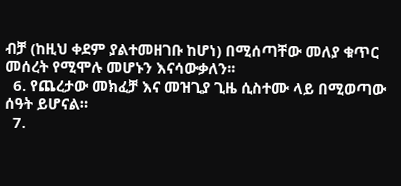ብቻ (ከዚህ ቀደም ያልተመዘገቡ ከሆነ) በሚሰጣቸው መለያ ቁጥር መሰረት የሚሞሉ መሆኑን እናሳውቃለን፡፡
  6. የጨረታው መክፈቻ እና መዝጊያ ጊዜ ሲስተሙ ላይ በሚወጣው ሰዓት ይሆናል።
  7.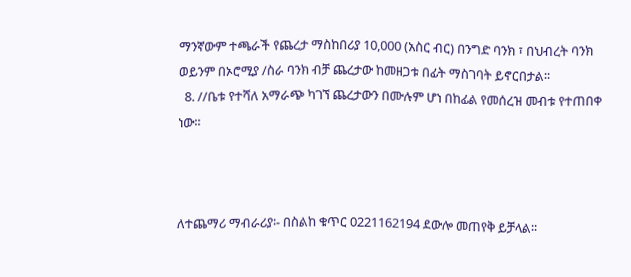ማንኛውም ተጫራች የጨረታ ማስከበሪያ 10,000 (አስር ብር) በንግድ ባንክ ፣ በህብረት ባንክ ወይንም በኦሮሚያ /ስራ ባንክ ብቻ ጨረታው ከመዘጋቱ በፊት ማስገባት ይኖርበታል፡፡
  8. //ቤቱ የተሻለ አማራጭ ካገኘ ጨረታውን በሙሉም ሆነ በከፊል የመሰረዝ መብቱ የተጠበቀ ነው።



ለተጨማሪ ማብራሪያ፡- በስልከ ቁጥር 0221162194 ደውሎ መጠየቅ ይቻላል፡፡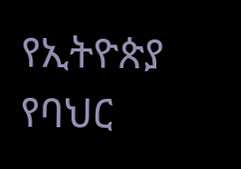የኢትዮጵያ የባህር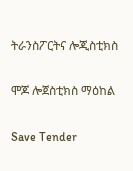ትራንስፖርትና ሎጂስቲክስ

ሞጆ ሎጀስቲክስ ማዕከል

Save Tender